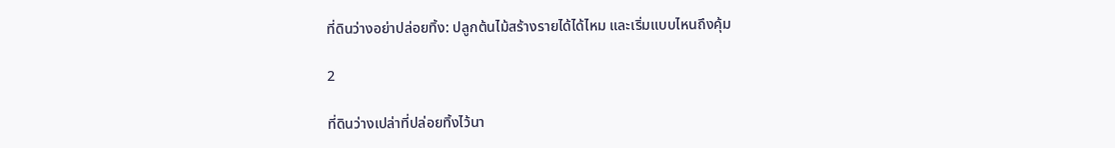ที่ดินว่างอย่าปล่อยทิ้ง: ปลูกต้นไม้สร้างรายได้ได้ไหม และเริ่มแบบไหนถึงคุ้ม

2

ที่ดินว่างเปล่าที่ปล่อยทิ้งไว้นา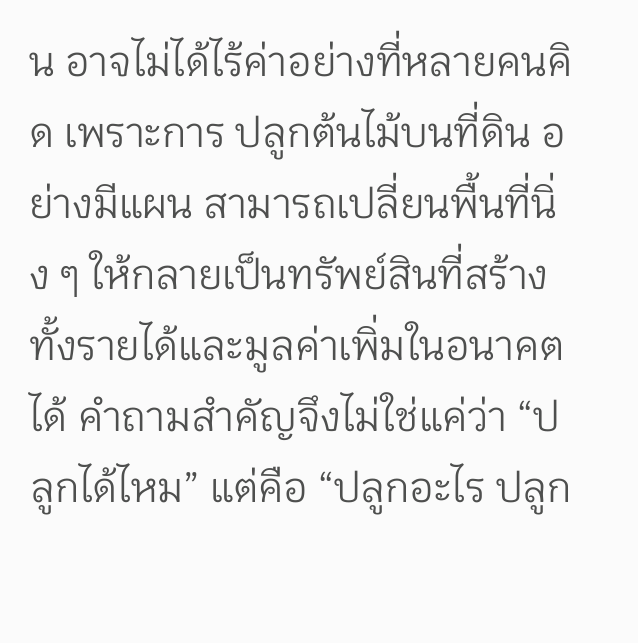น อาจไม่ได้ไร้ค่าอย่างที่หลายคนคิด เพราะการ ปลูกต้นไม้บนที่ดิน อย่างมีแผน สามารถเปลี่ยนพื้นที่นิ่ง ๆ ให้กลายเป็นทรัพย์สินที่สร้างทั้งรายได้และมูลค่าเพิ่มในอนาคตได้ คำถามสำคัญจึงไม่ใช่แค่ว่า “ปลูกได้ไหม” แต่คือ “ปลูกอะไร ปลูก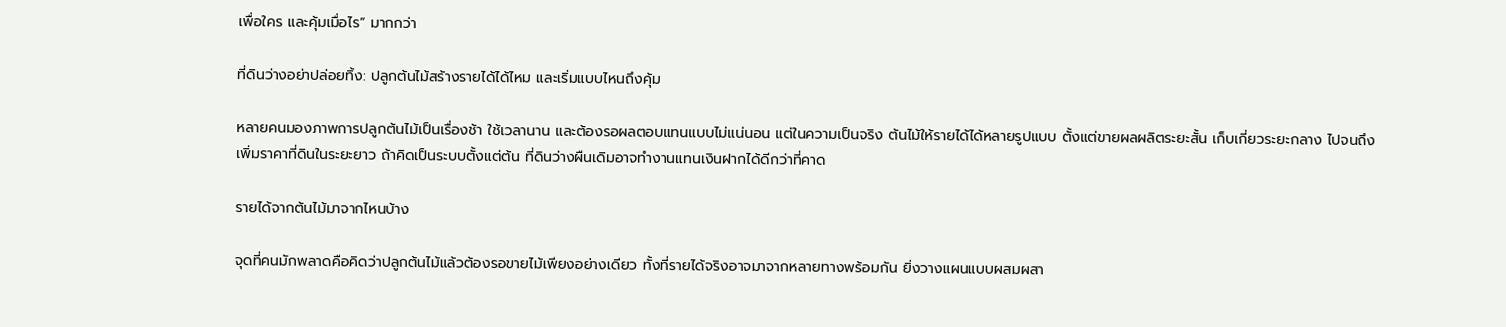เพื่อใคร และคุ้มเมื่อไร” มากกว่า

ที่ดินว่างอย่าปล่อยทิ้ง: ปลูกต้นไม้สร้างรายได้ได้ไหม และเริ่มแบบไหนถึงคุ้ม

หลายคนมองภาพการปลูกต้นไม้เป็นเรื่องช้า ใช้เวลานาน และต้องรอผลตอบแทนแบบไม่แน่นอน แต่ในความเป็นจริง ต้นไม้ให้รายได้ได้หลายรูปแบบ ตั้งแต่ขายผลผลิตระยะสั้น เก็บเกี่ยวระยะกลาง ไปจนถึงเพิ่มราคาที่ดินในระยะยาว ถ้าคิดเป็นระบบตั้งแต่ต้น ที่ดินว่างผืนเดิมอาจทำงานแทนเงินฝากได้ดีกว่าที่คาด

รายได้จากต้นไม้มาจากไหนบ้าง

จุดที่คนมักพลาดคือคิดว่าปลูกต้นไม้แล้วต้องรอขายไม้เพียงอย่างเดียว ทั้งที่รายได้จริงอาจมาจากหลายทางพร้อมกัน ยิ่งวางแผนแบบผสมผสา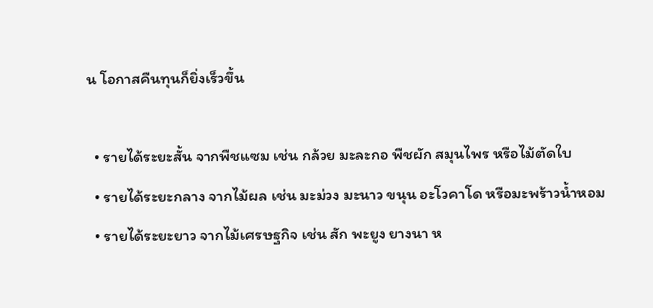น โอกาสคืนทุนก็ยิ่งเร็วขึ้น

  • รายได้ระยะสั้น จากพืชแซม เช่น กล้วย มะละกอ พืชผัก สมุนไพร หรือไม้ตัดใบ
  • รายได้ระยะกลาง จากไม้ผล เช่น มะม่วง มะนาว ขนุน อะโวคาโด หรือมะพร้าวน้ำหอม
  • รายได้ระยะยาว จากไม้เศรษฐกิจ เช่น สัก พะยูง ยางนา ห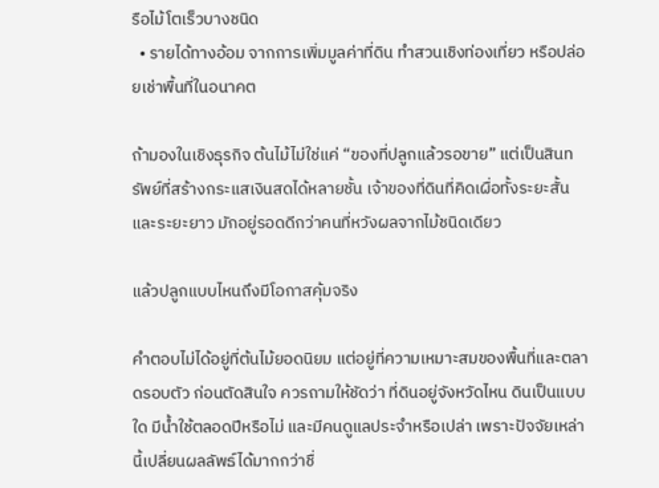รือไม้โตเร็วบางชนิด
  • รายได้ทางอ้อม จากการเพิ่มมูลค่าที่ดิน ทำสวนเชิงท่องเที่ยว หรือปล่อยเช่าพื้นที่ในอนาคต

ถ้ามองในเชิงธุรกิจ ต้นไม้ไม่ใช่แค่ “ของที่ปลูกแล้วรอขาย” แต่เป็นสินทรัพย์ที่สร้างกระแสเงินสดได้หลายชั้น เจ้าของที่ดินที่คิดเผื่อทั้งระยะสั้นและระยะยาว มักอยู่รอดดีกว่าคนที่หวังผลจากไม้ชนิดเดียว

แล้วปลูกแบบไหนถึงมีโอกาสคุ้มจริง

คำตอบไม่ได้อยู่ที่ต้นไม้ยอดนิยม แต่อยู่ที่ความเหมาะสมของพื้นที่และตลาดรอบตัว ก่อนตัดสินใจ ควรถามให้ชัดว่า ที่ดินอยู่จังหวัดไหน ดินเป็นแบบใด มีน้ำใช้ตลอดปีหรือไม่ และมีคนดูแลประจำหรือเปล่า เพราะปัจจัยเหล่านี้เปลี่ยนผลลัพธ์ได้มากกว่าชื่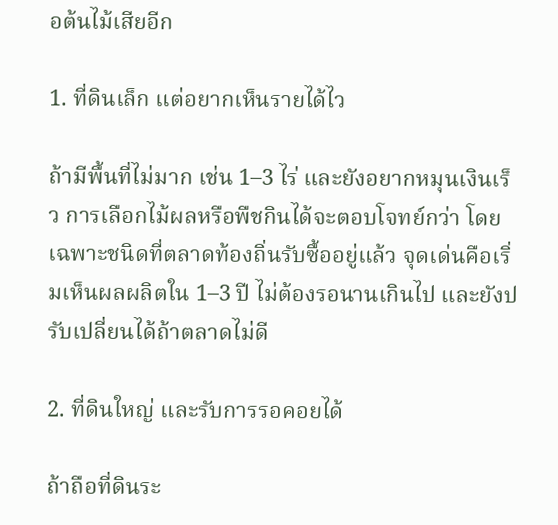อต้นไม้เสียอีก

1. ที่ดินเล็ก แต่อยากเห็นรายได้ไว

ถ้ามีพื้นที่ไม่มาก เช่น 1–3 ไร่ และยังอยากหมุนเงินเร็ว การเลือกไม้ผลหรือพืชกินได้จะตอบโจทย์กว่า โดยเฉพาะชนิดที่ตลาดท้องถิ่นรับซื้ออยู่แล้ว จุดเด่นคือเริ่มเห็นผลผลิตใน 1–3 ปี ไม่ต้องรอนานเกินไป และยังปรับเปลี่ยนได้ถ้าตลาดไม่ดี

2. ที่ดินใหญ่ และรับการรอคอยได้

ถ้าถือที่ดินระ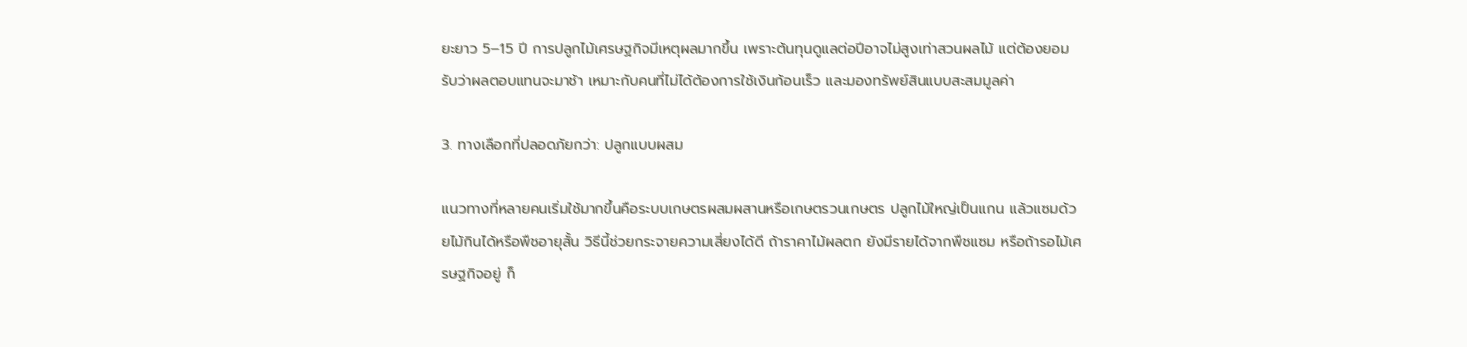ยะยาว 5–15 ปี การปลูกไม้เศรษฐกิจมีเหตุผลมากขึ้น เพราะต้นทุนดูแลต่อปีอาจไม่สูงเท่าสวนผลไม้ แต่ต้องยอมรับว่าผลตอบแทนจะมาช้า เหมาะกับคนที่ไม่ได้ต้องการใช้เงินก้อนเร็ว และมองทรัพย์สินแบบสะสมมูลค่า

3. ทางเลือกที่ปลอดภัยกว่า: ปลูกแบบผสม

แนวทางที่หลายคนเริ่มใช้มากขึ้นคือระบบเกษตรผสมผสานหรือเกษตรวนเกษตร ปลูกไม้ใหญ่เป็นแกน แล้วแซมด้วยไม้กินได้หรือพืชอายุสั้น วิธีนี้ช่วยกระจายความเสี่ยงได้ดี ถ้าราคาไม้ผลตก ยังมีรายได้จากพืชแซม หรือถ้ารอไม้เศรษฐกิจอยู่ ก็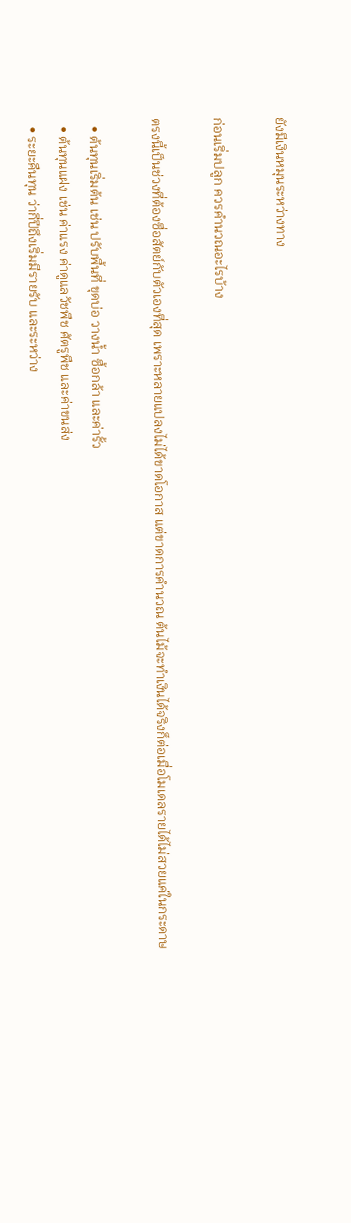ยังมีเงินหมุนระหว่างทาง

ก่อนเริ่มปลูก ควรคำนวณอะไรบ้าง

ตรงนี้เป็นช่วงที่ต้องซื่อสัตย์กับตัวเองที่สุด เพราะหลายแปลงไม่ได้ขาดโอกาส แต่ขาดการคำนวณ ต้นไม้จะทำเงินได้จริงก็ต่อเมื่อโมเดลรายได้ไม่สวยแค่ในกระดาษ

  • ต้นทุนเริ่มต้น เช่น ปรับพื้นที่ ขุดบ่อ วางน้ำ ซื้อกล้า และค่ารั้ว
  • ต้นทุนแฝง เช่น ค่าแรง ค่าดูแลวัชพืช ศัตรูพืช และค่าขนส่ง
  • ระยะคืนทุน ว่ากี่ปีถึงเริ่มมีรายรับ และระหว่าง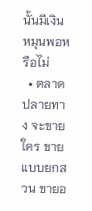นั้นมีเงินหมุนพอหรือไม่
  • ตลาดปลายทาง จะขายใคร ขายแบบยกสวน ขายอ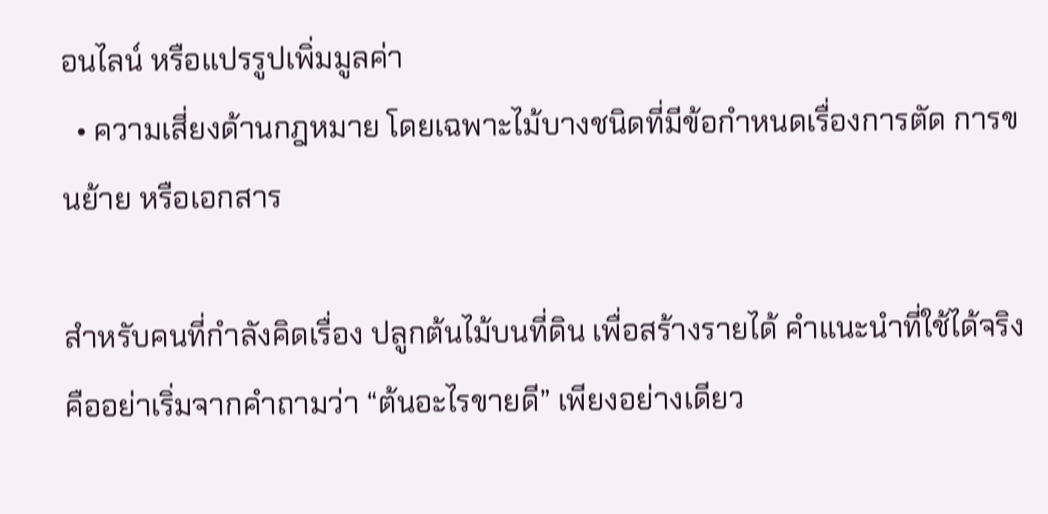อนไลน์ หรือแปรรูปเพิ่มมูลค่า
  • ความเสี่ยงด้านกฎหมาย โดยเฉพาะไม้บางชนิดที่มีข้อกำหนดเรื่องการตัด การขนย้าย หรือเอกสาร

สำหรับคนที่กำลังคิดเรื่อง ปลูกต้นไม้บนที่ดิน เพื่อสร้างรายได้ คำแนะนำที่ใช้ได้จริงคืออย่าเริ่มจากคำถามว่า “ต้นอะไรขายดี” เพียงอย่างเดียว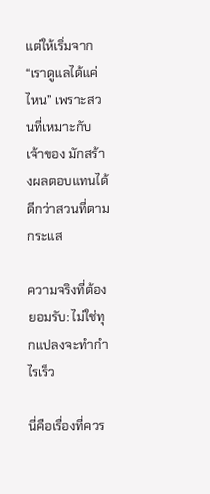แต่ให้เริ่มจาก “เราดูแลได้แค่ไหน” เพราะสวนที่เหมาะกับเจ้าของ มักสร้างผลตอบแทนได้ดีกว่าสวนที่ตามกระแส

ความจริงที่ต้องยอมรับ: ไม่ใช่ทุกแปลงจะทำกำไรเร็ว

นี่คือเรื่องที่ควร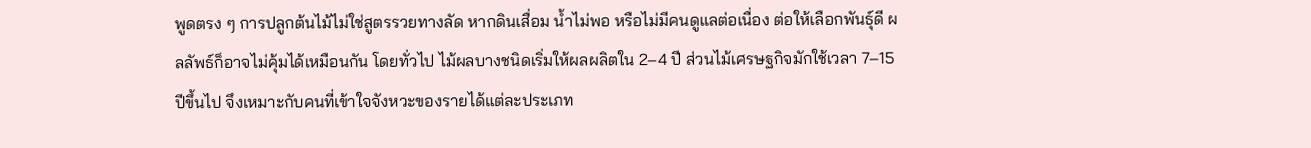พูดตรง ๆ การปลูกต้นไม้ไม่ใช่สูตรรวยทางลัด หากดินเสื่อม น้ำไม่พอ หรือไม่มีคนดูแลต่อเนื่อง ต่อให้เลือกพันธุ์ดี ผลลัพธ์ก็อาจไม่คุ้มได้เหมือนกัน โดยทั่วไป ไม้ผลบางชนิดเริ่มให้ผลผลิตใน 2–4 ปี ส่วนไม้เศรษฐกิจมักใช้เวลา 7–15 ปีขึ้นไป จึงเหมาะกับคนที่เข้าใจจังหวะของรายได้แต่ละประเภท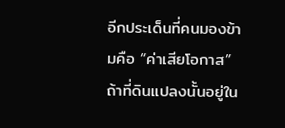อีกประเด็นที่คนมองข้ามคือ “ค่าเสียโอกาส” ถ้าที่ดินแปลงนั้นอยู่ใน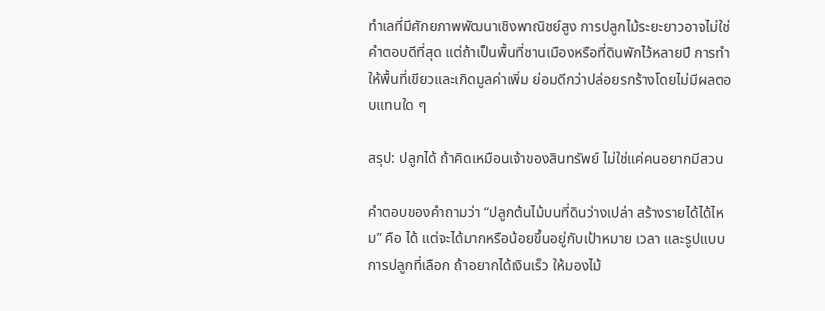ทำเลที่มีศักยภาพพัฒนาเชิงพาณิชย์สูง การปลูกไม้ระยะยาวอาจไม่ใช่คำตอบดีที่สุด แต่ถ้าเป็นพื้นที่ชานเมืองหรือที่ดินพักไว้หลายปี การทำให้พื้นที่เขียวและเกิดมูลค่าเพิ่ม ย่อมดีกว่าปล่อยรกร้างโดยไม่มีผลตอบแทนใด ๆ

สรุป: ปลูกได้ ถ้าคิดเหมือนเจ้าของสินทรัพย์ ไม่ใช่แค่คนอยากมีสวน

คำตอบของคำถามว่า “ปลูกต้นไม้บนที่ดินว่างเปล่า สร้างรายได้ได้ไหม” คือ ได้ แต่จะได้มากหรือน้อยขึ้นอยู่กับเป้าหมาย เวลา และรูปแบบการปลูกที่เลือก ถ้าอยากได้เงินเร็ว ให้มองไม้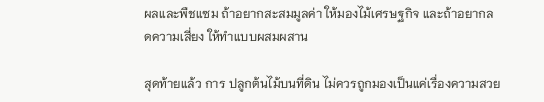ผลและพืชแซม ถ้าอยากสะสมมูลค่า ให้มองไม้เศรษฐกิจ และถ้าอยากลดความเสี่ยง ให้ทำแบบผสมผสาน

สุดท้ายแล้ว การ ปลูกต้นไม้บนที่ดิน ไม่ควรถูกมองเป็นแค่เรื่องความสวย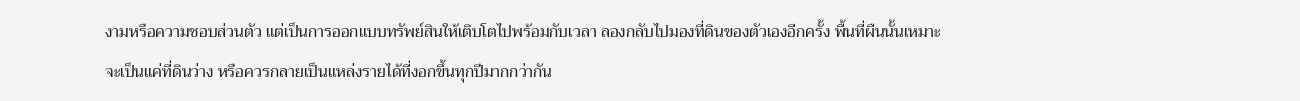งามหรือความชอบส่วนตัว แต่เป็นการออกแบบทรัพย์สินให้เติบโตไปพร้อมกับเวลา ลองกลับไปมองที่ดินของตัวเองอีกครั้ง พื้นที่ผืนนั้นเหมาะจะเป็นแค่ที่ดินว่าง หรือควรกลายเป็นแหล่งรายได้ที่งอกขึ้นทุกปีมากกว่ากัน